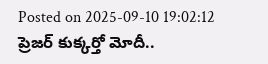Posted on 2025-09-10 19:02:12
ప్రెజర్ కుక్కర్తో మోదీ..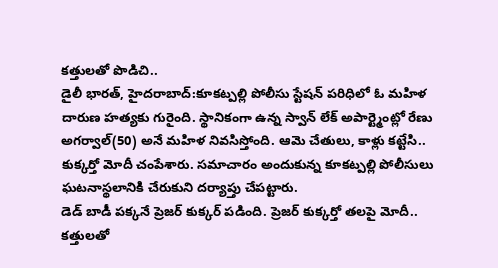కత్తులతో పొడిచి..
డైలీ భారత్, హైదరాబాద్:కూకట్పల్లి పోలీసు స్టేషన్ పరిధిలో ఓ మహిళ దారుణ హత్యకు గురైంది. స్థానికంగా ఉన్న స్వాన్ లేక్ అపార్ట్మెంట్లో రేణు అగర్వాల్(50) అనే మహిళ నివసిస్తోంది. ఆమె చేతులు, కాళ్లు కట్టేసి.. కుక్కర్తో మోదీ చంపేశారు. సమాచారం అందుకున్న కూకట్పల్లి పోలీసులు ఘటనాస్థలానికి చేరుకుని దర్యాప్తు చేపట్టారు.
డెడ్ బాడీ పక్కనే ప్రెజర్ కుక్కర్ పడింది. ప్రెజర్ కుక్కర్తో తలపై మోదీ.. కత్తులతో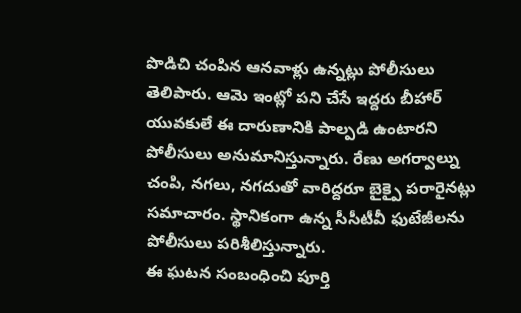పొడిచి చంపిన ఆనవాళ్లు ఉన్నట్లు పోలీసులు తెలిపారు. ఆమె ఇంట్లో పని చేసే ఇద్దరు బీహార్ యువకులే ఈ దారుణానికి పాల్పడి ఉంటారని పోలీసులు అనుమానిస్తున్నారు. రేణు అగర్వాల్ను చంపి, నగలు, నగదుతో వారిద్దరూ బైక్పై పరారైనట్లు సమాచారం. స్థానికంగా ఉన్న సీసీటీవీ ఫుటేజీలను పోలీసులు పరిశీలిస్తున్నారు.
ఈ ఘటన సంబంధించి పూర్తి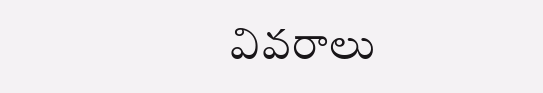వివరాలు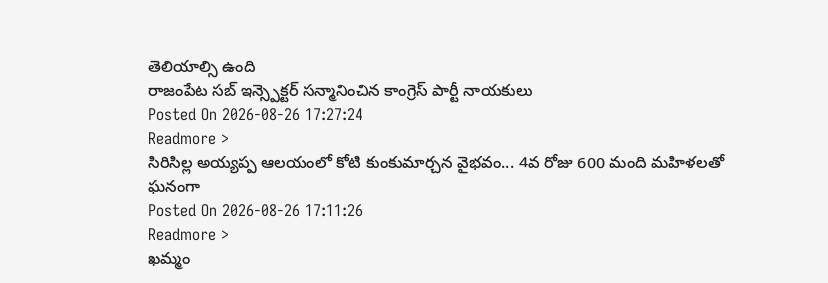తెలియాల్సి ఉంది
రాజంపేట సబ్ ఇన్స్పెక్టర్ సన్మానించిన కాంగ్రెస్ పార్టీ నాయకులు
Posted On 2026-08-26 17:27:24
Readmore >
సిరిసిల్ల అయ్యప్ప ఆలయంలో కోటి కుంకుమార్చన వైభవం... 4వ రోజు 600 మంది మహిళలతో ఘనంగా
Posted On 2026-08-26 17:11:26
Readmore >
ఖమ్మం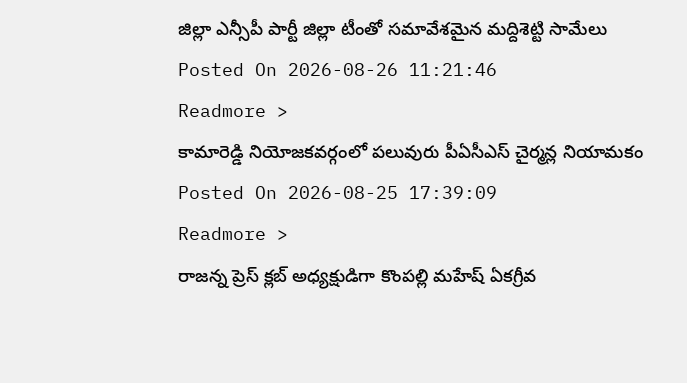జిల్లా ఎన్సీపీ పార్టీ జిల్లా టీంతో సమావేశమైన మద్దిశెట్టి సామేలు
Posted On 2026-08-26 11:21:46
Readmore >
కామారెడ్డి నియోజకవర్గంలో పలువురు పీఏసీఎస్ చైర్మన్ల నియామకం
Posted On 2026-08-25 17:39:09
Readmore >
రాజన్న ప్రెస్ క్లబ్ అధ్యక్షుడిగా కొంపల్లి మహేష్ ఏకగ్రీవ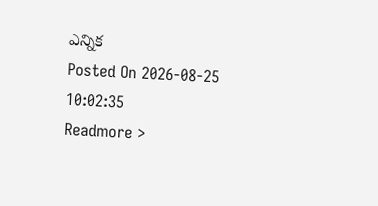ఎన్నిక
Posted On 2026-08-25 10:02:35
Readmore >